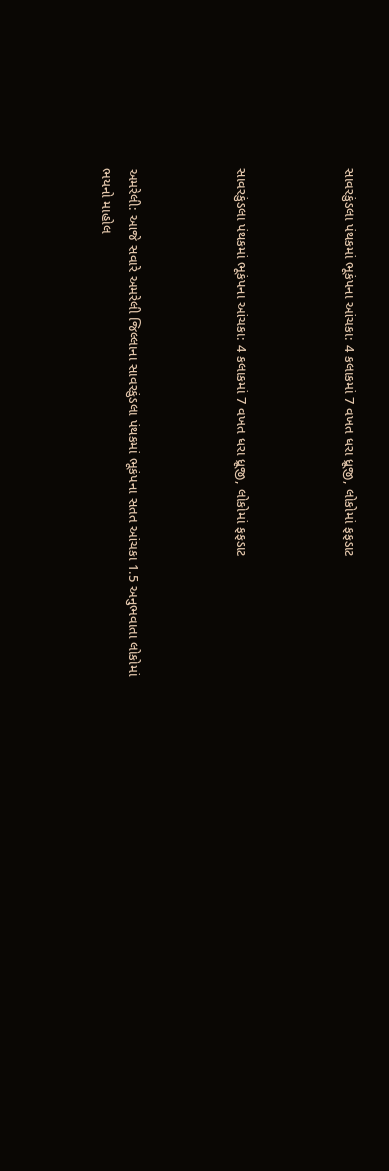સાવરકુંડલા પંથકમાં ભૂકંપના આંચકા: 4 કલાકમાં 7 વખત ધરા ધ્રૂજી, લોકોમાં ફફડાટ



સાવરકુંડલા પંથકમાં ભૂકંપના આંચકા: 4 કલાકમાં 7 વખત ધરા ધ્રૂજી, લોકોમાં ફફડાટ



અમરેલી: આજે સવારે અમરેલી જિલ્લાના સાવરકુંડલા પંથકમાં ભૂકંપના સતત આંચકા 1.5 અનુભવાતા લોકોમાં ભયનો માહોલ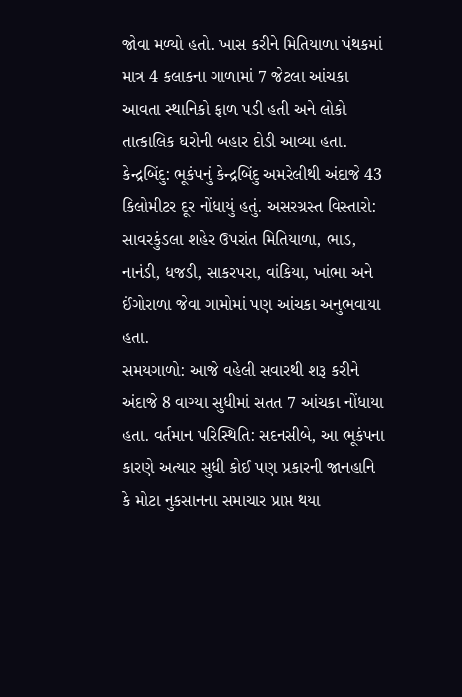જોવા મળ્યો હતો. ખાસ કરીને મિતિયાળા પંથકમાં માત્ર 4 કલાકના ગાળામાં 7 જેટલા આંચકા આવતા સ્થાનિકો ફાળ પડી હતી અને લોકો તાત્કાલિક ઘરોની બહાર દોડી આવ્યા હતા.
કેન્દ્રબિંદુ: ભૂકંપનું કેન્દ્રબિંદુ અમરેલીથી અંદાજે 43 કિલોમીટર દૂર નોંધાયું હતું. અસરગ્રસ્ત વિસ્તારો: સાવરકુંડલા શહેર ઉપરાંત મિતિયાળા, ભાડ, નાનંડી, ધજડી, સાકરપરા, વાંકિયા, ખાંભા અને ઈંગોરાળા જેવા ગામોમાં પણ આંચકા અનુભવાયા હતા.
સમયગાળો: આજે વહેલી સવારથી શરૂ કરીને અંદાજે 8 વાગ્યા સુધીમાં સતત 7 આંચકા નોંધાયા હતા. વર્તમાન પરિસ્થિતિ: સદનસીબે, આ ભૂકંપના કારણે અત્યાર સુધી કોઈ પણ પ્રકારની જાનહાનિ કે મોટા નુકસાનના સમાચાર પ્રાપ્ત થયા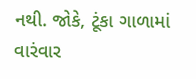નથી. જોકે, ટૂંકા ગાળામાં વારંવાર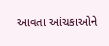આવતા આંચકાઓને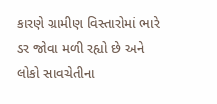કારણે ગ્રામીણ વિસ્તારોમાં ભારે ડર જોવા મળી રહ્યો છે અને લોકો સાવચેતીના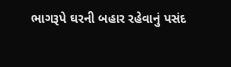ભાગરૂપે ઘરની બહાર રહેવાનું પસંદ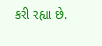કરી રહ્યા છે.